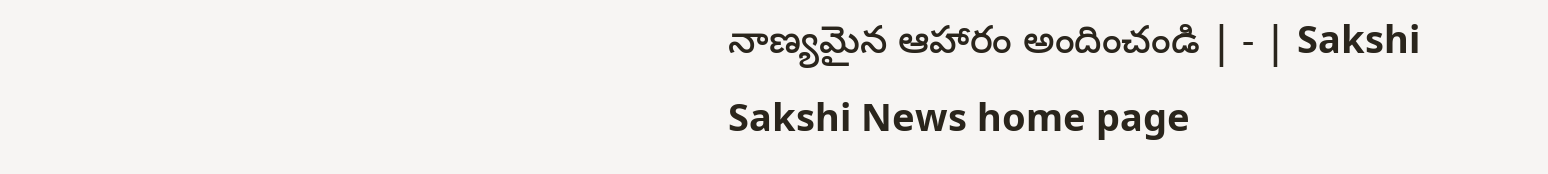నాణ్యమైన ఆహారం అందించండి | - | Sakshi
Sakshi News home page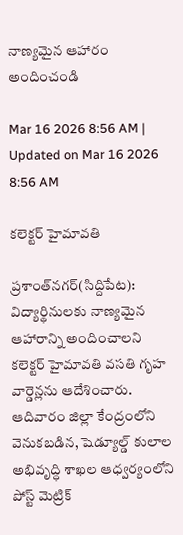నాణ్యమైన ఆహారం అందించండి

Mar 16 2026 8:56 AM | Updated on Mar 16 2026 8:56 AM

కలెక్టర్‌ హైమావతి

ప్రశాంత్‌నగర్‌(సిద్దిపేట): విద్యార్థినులకు నాణ్యమైన ఆహారాన్ని అందించాలని కలెక్టర్‌ హైమావతి వసతి గృహ వార్డెన్లను ఆదేశించారు. ఆదివారం జిల్లా కేంద్రంలోని వెనుకబడిన, షెడ్యూల్డ్‌ కులాల అభివృద్ధి శాఖల ఆధ్వర్యంలోని పోస్ట్‌ మెట్రిక్‌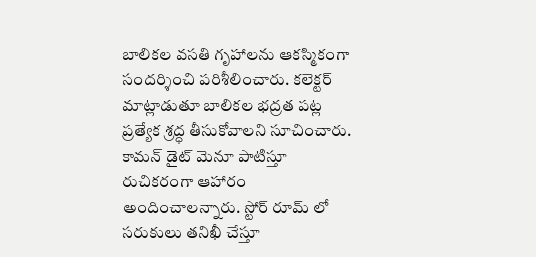బాలికల వసతి గృహాలను ఆకస్మికంగా సందర్శించి పరిశీలించారు. కలెక్టర్‌ మాట్లాడుతూ బాలికల భద్రత పట్ల ప్రత్యేక శ్రద్ధ తీసుకోవాలని సూచించారు. కామన్‌ డైట్‌ మెనూ పాటిస్తూ రుచికరంగా ఆహారం అందించాలన్నారు. స్టోర్‌ రూమ్‌ లో సరుకులు తనిఖీ చేస్తూ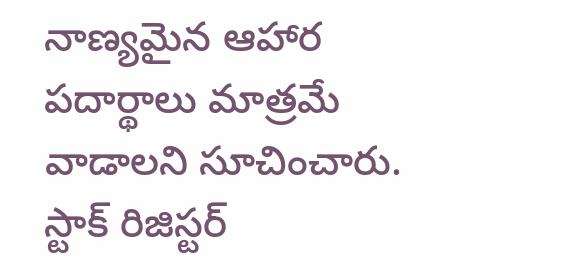నాణ్యమైన ఆహార పదార్థాలు మాత్రమే వాడాలని సూచించారు. స్టాక్‌ రిజిస్టర్‌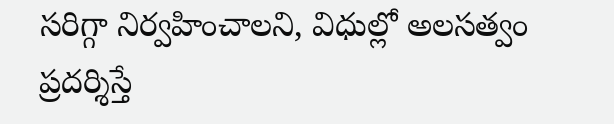సరిగ్గా నిర్వహించాలని, విధుల్లో అలసత్వం ప్రదర్శిస్తే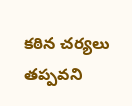కఠిన చర్యలు తప్పవని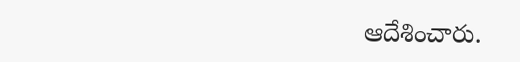ఆదేశించారు.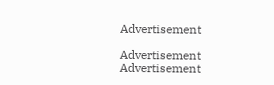Advertisement

Advertisement
Advertisement